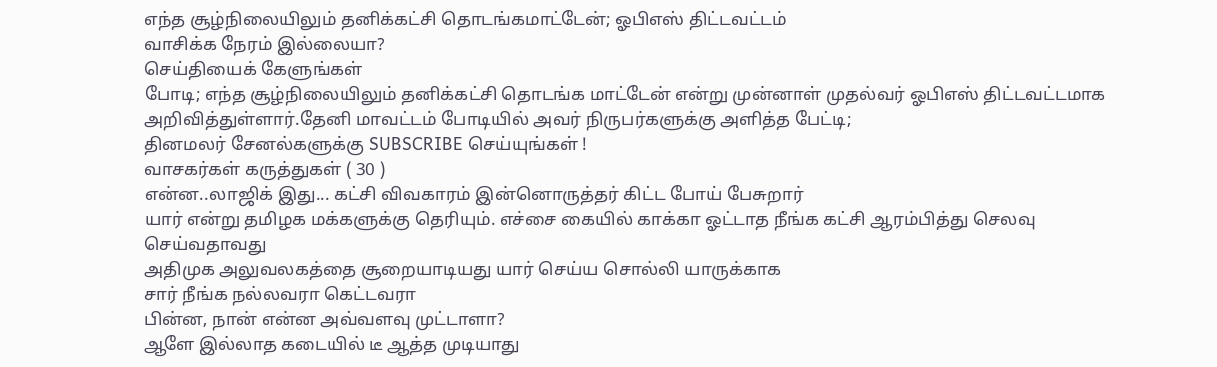எந்த சூழ்நிலையிலும் தனிக்கட்சி தொடங்கமாட்டேன்; ஓபிஎஸ் திட்டவட்டம்
வாசிக்க நேரம் இல்லையா?
செய்தியைக் கேளுங்கள்
போடி; எந்த சூழ்நிலையிலும் தனிக்கட்சி தொடங்க மாட்டேன் என்று முன்னாள் முதல்வர் ஓபிஎஸ் திட்டவட்டமாக அறிவித்துள்ளார்.தேனி மாவட்டம் போடியில் அவர் நிருபர்களுக்கு அளித்த பேட்டி;
தினமலர் சேனல்களுக்கு SUBSCRIBE செய்யுங்கள் !
வாசகர்கள் கருத்துகள் ( 30 )
என்ன..லாஜிக் இது... கட்சி விவகாரம் இன்னொருத்தர் கிட்ட போய் பேசுறார்
யார் என்று தமிழக மக்களுக்கு தெரியும். எச்சை கையில் காக்கா ஓட்டாத நீங்க கட்சி ஆரம்பித்து செலவு செய்வதாவது
அதிமுக அலுவலகத்தை சூறையாடியது யார் செய்ய சொல்லி யாருக்காக
சார் நீங்க நல்லவரா கெட்டவரா
பின்ன, நான் என்ன அவ்வளவு முட்டாளா?
ஆளே இல்லாத கடையில் டீ ஆத்த முடியாது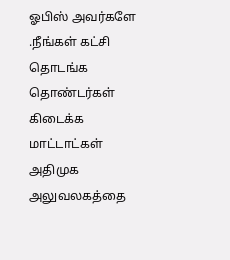ஓபிஸ் அவர்களே .நீங்கள் கட்சி தொடங்க தொண்டர்கள் கிடைக்க மாட்டாட்கள்
அதிமுக அலுவலகத்தை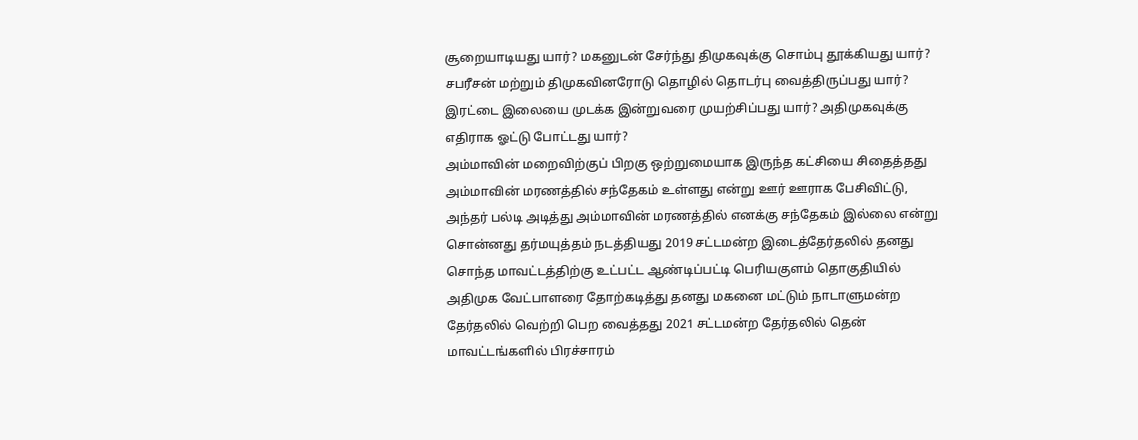சூறையாடியது யார்? மகனுடன் சேர்ந்து திமுகவுக்கு சொம்பு தூக்கியது யார்? சபரீசன் மற்றும் திமுகவினரோடு தொழில் தொடர்பு வைத்திருப்பது யார்? இரட்டை இலையை முடக்க இன்றுவரை முயற்சிப்பது யார்? அதிமுகவுக்கு எதிராக ஓட்டு போட்டது யார்?
அம்மாவின் மறைவிற்குப் பிறகு ஒற்றுமையாக இருந்த கட்சியை சிதைத்தது அம்மாவின் மரணத்தில் சந்தேகம் உள்ளது என்று ஊர் ஊராக பேசிவிட்டு, அந்தர் பல்டி அடித்து அம்மாவின் மரணத்தில் எனக்கு சந்தேகம் இல்லை என்று சொன்னது தர்மயுத்தம் நடத்தியது 2019 சட்டமன்ற இடைத்தேர்தலில் தனது சொந்த மாவட்டத்திற்கு உட்பட்ட ஆண்டிப்பட்டி பெரியகுளம் தொகுதியில் அதிமுக வேட்பாளரை தோற்கடித்து தனது மகனை மட்டும் நாடாளுமன்ற தேர்தலில் வெற்றி பெற வைத்தது 2021 சட்டமன்ற தேர்தலில் தென் மாவட்டங்களில் பிரச்சாரம்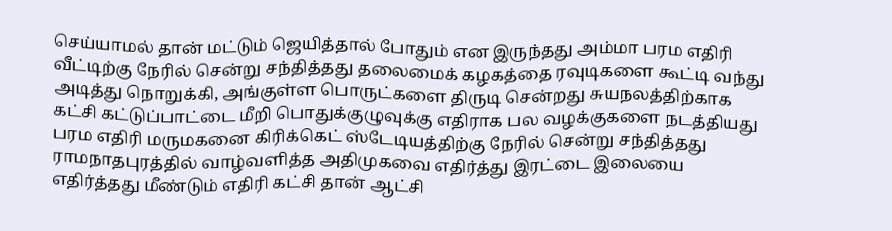செய்யாமல் தான் மட்டும் ஜெயித்தால் போதும் என இருந்தது அம்மா பரம எதிரி வீட்டிற்கு நேரில் சென்று சந்தித்தது தலைமைக் கழகத்தை ரவுடிகளை கூட்டி வந்து அடித்து நொறுக்கி, அங்குள்ள பொருட்களை திருடி சென்றது சுயநலத்திற்காக கட்சி கட்டுப்பாட்டை மீறி பொதுக்குழுவுக்கு எதிராக பல வழக்குகளை நடத்தியது பரம எதிரி மருமகனை கிரிக்கெட் ஸ்டேடியத்திற்கு நேரில் சென்று சந்தித்தது ராமநாதபுரத்தில் வாழ்வளித்த அதிமுகவை எதிர்த்து இரட்டை இலையை எதிர்த்தது மீண்டும் எதிரி கட்சி தான் ஆட்சி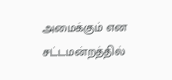அமைக்கும் என சட்டமன்றத்தில்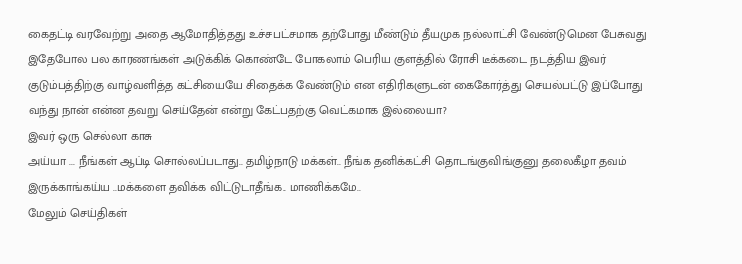கைதட்டி வரவேற்று அதை ஆமோதித்தது உச்சபட்சமாக தற்போது மீண்டும் தீயமுக நல்லாட்சி வேண்டுமென பேசுவது இதேபோல பல காரணங்கள் அடுக்கிக் கொண்டே போகலாம் பெரிய குளத்தில் ரோசி டீக்கடை நடத்திய இவர் குடும்பத்திற்கு வாழ்வளித்த கட்சியையே சிதைக்க வேண்டும் என எதிரிகளுடன் கைகோர்த்து செயல்பட்டு இப்போது வந்து நான் என்ன தவறு செய்தேன் என்று கேட்பதற்கு வெட்கமாக இல்லையா?
இவர் ஒரு செல்லா காசு
அய்யா ... நீங்கள் ஆப்டி சொல்லப்படாது.. தமிழ்நாடு மக்கள்.. நீங்க தனிக்கட்சி தொடங்குவிங்குனு தலைகீழா தவம் இருக்காங்கய்ய ..மக்களை தவிக்க விட்டுடாதீங்க.. மாணிக்கமே..
மேலும் செய்திகள்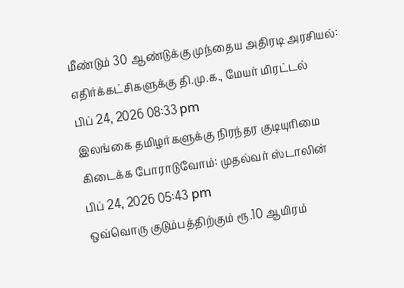மீண்டும் 30 ஆண்டுக்கு முந்தைய அதிரடி அரசியல்: எதிர்க்கட்சிகளுக்கு தி.மு.க., மேயர் மிரட்டல்
பிப் 24, 2026 08:33 pm
இலங்கை தமிழர்களுக்கு நிரந்தர குடியுரிமை கிடைக்க போராடுவோம்: முதல்வர் ஸ்டாலின்
பிப் 24, 2026 05:43 pm
ஒவ்வொரு குடும்பத்திற்கும் ரூ.10 ஆயிரம்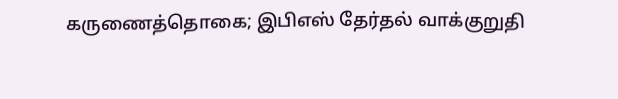கருணைத்தொகை; இபிஎஸ் தேர்தல் வாக்குறுதி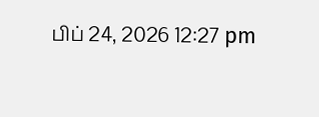பிப் 24, 2026 12:27 pm